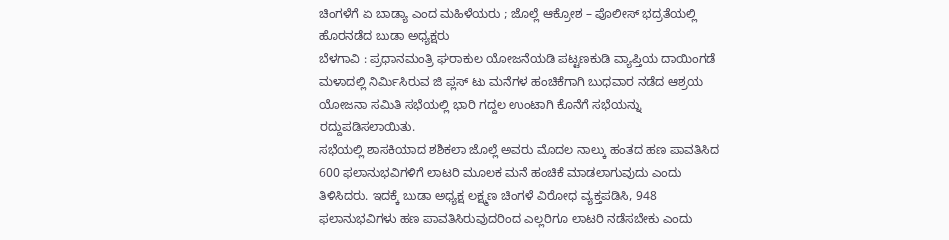ಚಿಂಗಳೆಗೆ ಏ ಬಾಡ್ಯಾ ಎಂದ ಮಹಿಳೆಯರು ; ಜೊಲ್ಲೆ ಆಕ್ರೋಶ – ಪೊಲೀಸ್ ಭದ್ರತೆಯಲ್ಲಿ ಹೊರನಡೆದ ಬುಡಾ ಅಧ್ಯಕ್ಷರು
ಬೆಳಗಾವಿ : ಪ್ರಧಾನಮಂತ್ರಿ ಘರಾಕುಲ ಯೋಜನೆಯಡಿ ಪಟ್ಟಣಕುಡಿ ವ್ಯಾಪ್ತಿಯ ದಾಯಿಂಗಡೆ ಮಳಾದಲ್ಲಿ ನಿರ್ಮಿಸಿರುವ ಜಿ ಪ್ಲಸ್ ಟು ಮನೆಗಳ ಹಂಚಿಕೆಗಾಗಿ ಬುಧವಾರ ನಡೆದ ಆಶ್ರಯ ಯೋಜನಾ ಸಮಿತಿ ಸಭೆಯಲ್ಲಿ ಭಾರಿ ಗದ್ದಲ ಉಂಟಾಗಿ ಕೊನೆಗೆ ಸಭೆಯನ್ನು ರದ್ದುಪಡಿಸಲಾಯಿತು.
ಸಭೆಯಲ್ಲಿ ಶಾಸಕಿಯಾದ ಶಶಿಕಲಾ ಜೊಲ್ಲೆ ಅವರು ಮೊದಲ ನಾಲ್ಕು ಹಂತದ ಹಣ ಪಾವತಿಸಿದ 600 ಫಲಾನುಭವಿಗಳಿಗೆ ಲಾಟರಿ ಮೂಲಕ ಮನೆ ಹಂಚಿಕೆ ಮಾಡಲಾಗುವುದು ಎಂದು ತಿಳಿಸಿದರು. ಇದಕ್ಕೆ ಬುಡಾ ಅಧ್ಯಕ್ಷ ಲಕ್ಷ್ಮಣ ಚಿಂಗಳೆ ವಿರೋಧ ವ್ಯಕ್ತಪಡಿಸಿ, 948 ಫಲಾನುಭವಿಗಳು ಹಣ ಪಾವತಿಸಿರುವುದರಿಂದ ಎಲ್ಲರಿಗೂ ಲಾಟರಿ ನಡೆಸಬೇಕು ಎಂದು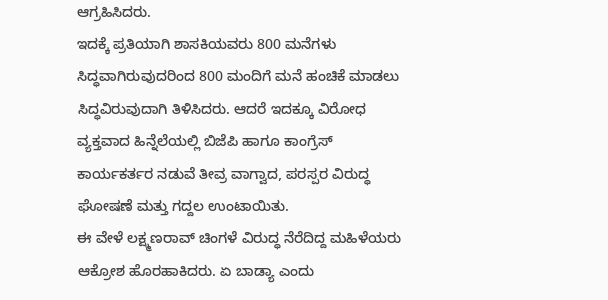ಆಗ್ರಹಿಸಿದರು.
ಇದಕ್ಕೆ ಪ್ರತಿಯಾಗಿ ಶಾಸಕಿಯವರು 800 ಮನೆಗಳು ಸಿದ್ಧವಾಗಿರುವುದರಿಂದ 800 ಮಂದಿಗೆ ಮನೆ ಹಂಚಿಕೆ ಮಾಡಲು ಸಿದ್ಧವಿರುವುದಾಗಿ ತಿಳಿಸಿದರು. ಆದರೆ ಇದಕ್ಕೂ ವಿರೋಧ ವ್ಯಕ್ತವಾದ ಹಿನ್ನೆಲೆಯಲ್ಲಿ ಬಿಜೆಪಿ ಹಾಗೂ ಕಾಂಗ್ರೆಸ್ ಕಾರ್ಯಕರ್ತರ ನಡುವೆ ತೀವ್ರ ವಾಗ್ವಾದ, ಪರಸ್ಪರ ವಿರುದ್ಧ ಘೋಷಣೆ ಮತ್ತು ಗದ್ದಲ ಉಂಟಾಯಿತು.
ಈ ವೇಳೆ ಲಕ್ಷ್ಮಣರಾವ್ ಚಿಂಗಳೆ ವಿರುದ್ಧ ನೆರೆದಿದ್ದ ಮಹಿಳೆಯರು ಆಕ್ರೋಶ ಹೊರಹಾಕಿದರು. ಏ ಬಾಡ್ಯಾ ಎಂದು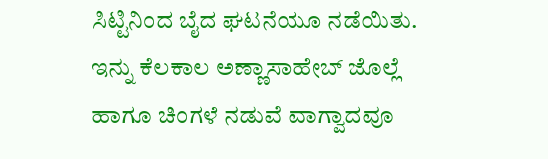ಸಿಟ್ಟಿನಿಂದ ಬೈದ ಘಟನೆಯೂ ನಡೆಯಿತು. ಇನ್ನು ಕೆಲಕಾಲ ಅಣ್ಣಾಸಾಹೇಬ್ ಜೊಲ್ಲೆ ಹಾಗೂ ಚಿಂಗಳೆ ನಡುವೆ ವಾಗ್ವಾದವೂ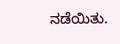ನಡೆಯಿತು.